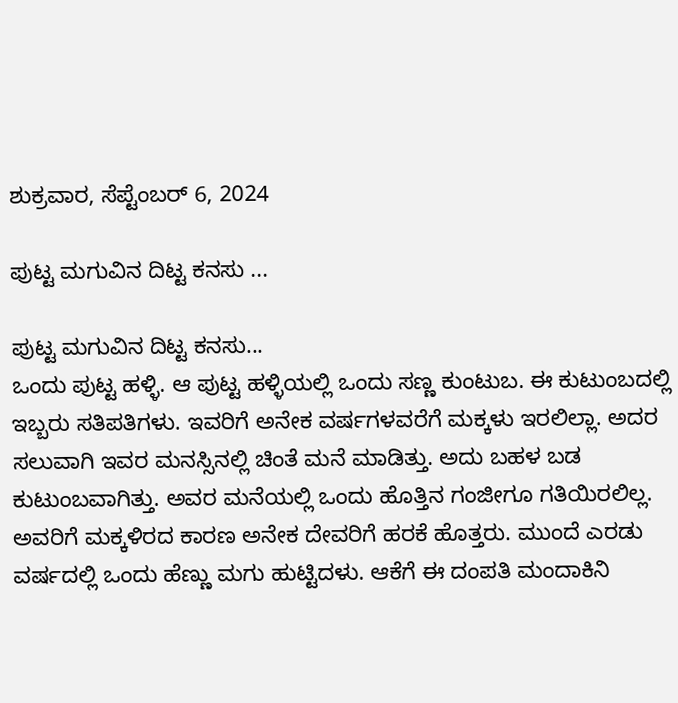ಶುಕ್ರವಾರ, ಸೆಪ್ಟೆಂಬರ್ 6, 2024

ಪುಟ್ಟ ಮಗುವಿನ ದಿಟ್ಟ ಕನಸು ...

ಪುಟ್ಟ ಮಗುವಿನ ದಿಟ್ಟ ಕನಸು...
ಒಂದು ಪುಟ್ಟ ಹಳ್ಳಿ. ಆ ಪುಟ್ಟ ಹಳ್ಳಿಯಲ್ಲಿ ಒಂದು ಸಣ್ಣ ಕುಂಟುಬ. ಈ ಕುಟುಂಬದಲ್ಲಿ ಇಬ್ಬರು ಸತಿಪತಿಗಳು. ಇವರಿಗೆ ಅನೇಕ ವರ್ಷಗಳವರೆಗೆ ಮಕ್ಕಳು ಇರಲಿಲ್ಲಾ. ಅದರ ಸಲುವಾಗಿ ಇವರ ಮನಸ್ಸಿನಲ್ಲಿ ಚಿಂತೆ ಮನೆ ಮಾಡಿತ್ತು. ಅದು ಬಹಳ ಬಡ ಕುಟುಂಬವಾಗಿತ್ತು. ಅವರ ಮನೆಯಲ್ಲಿ ಒಂದು ಹೊತ್ತಿನ ಗಂಜೀಗೂ ಗತಿಯಿರಲಿಲ್ಲ. ಅವರಿಗೆ ಮಕ್ಕಳಿರದ ಕಾರಣ ಅನೇಕ ದೇವರಿಗೆ ಹರಕೆ ಹೊತ್ತರು. ಮುಂದೆ ಎರಡು ವರ್ಷದಲ್ಲಿ ಒಂದು ಹೆಣ್ಣು ಮಗು ಹುಟ್ಟಿದಳು. ಆಕೆಗೆ ಈ ದಂಪತಿ ಮಂದಾಕಿನಿ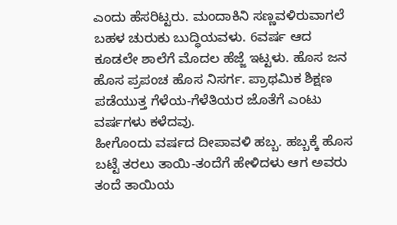ಎಂದು ಹೆಸರಿಟ್ಟರು. ಮಂದಾಕಿನಿ ಸಣ್ಣವಳಿರುವಾಗಲೆ ಬಹಳ ಚುರುಕು ಬುದ್ಧಿಯವಳು. 6ವರ್ಷ ಆದ ಕೂಡಲೇ ಶಾಲೆಗೆ ಮೊದಲ ಹೆಜ್ಜೆ ಇಟ್ಟಳು. ಹೊಸ ಜನ ಹೊಸ ಪ್ರಪಂಚ ಹೊಸ ನಿಸರ್ಗ. ಪ್ರಾಥಮಿಕ ಶಿಕ್ಷಣ ಪಡೆಯುತ್ತ ಗೆಳೆಯ-ಗೆಳೆತಿಯರ ಜೊತೆಗೆ ಎಂಟು ವರ್ಷಗಳು ಕಳೆದವು.
ಹೀಗೊಂದು ವರ್ಷದ ದೀಪಾವಳಿ ಹಬ್ಬ. ಹಬ್ಬಕ್ಕೆ ಹೊಸ ಬಟ್ಟೆ ತರಲು ತಾಯಿ-ತಂದೆಗೆ ಹೇಳಿದಳು ಆಗ ಅವರು ತಂದೆ ತಾಯಿಯ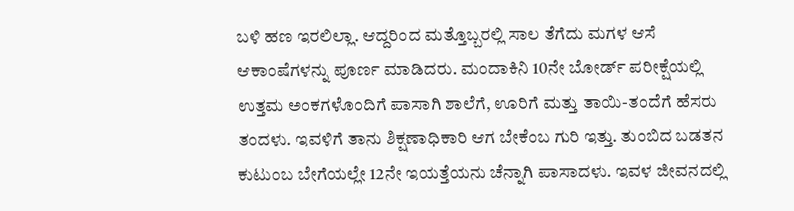ಬಳಿ ಹಣ ಇರಲಿಲ್ಲಾ. ಆದ್ದರಿಂದ ಮತ್ತೊಬ್ಬರಲ್ಲಿ ಸಾಲ ತೆಗೆದು ಮಗಳ ಆಸೆ ಆಕಾಂಷೆಗಳನ್ನು ಪೂರ್ಣ ಮಾಡಿದರು. ಮಂದಾಕಿನಿ 10ನೇ ಬೋರ್ಡ್ ಪರೀಕ್ಷೆಯಲ್ಲಿ ಉತ್ತಮ ಅಂಕಗಳೊಂದಿಗೆ ಪಾಸಾಗಿ ಶಾಲೆಗೆ, ಊರಿಗೆ ಮತ್ತು ತಾಯಿ-ತಂದೆಗೆ ಹೆಸರು ತಂದಳು. ಇವಳಿಗೆ ತಾನು ಶಿಕ್ಷಣಾಧಿಕಾರಿ ಆಗ ಬೇಕೆಂಬ ಗುರಿ ಇತ್ತು. ತುಂಬಿದ ಬಡತನ ಕುಟುಂಬ ಬೇಗೆಯಲ್ಲೇ 12ನೇ ಇಯತ್ತೆಯನು ಚೆನ್ನಾಗಿ ಪಾಸಾದಳು. ಇವಳ ಜೀವನದಲ್ಲಿ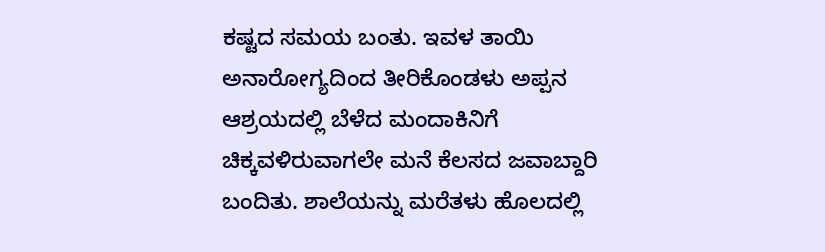ಕಷ್ಟದ ಸಮಯ ಬಂತು. ಇವಳ ತಾಯಿ ಅನಾರೋಗ್ಯದಿಂದ ತೀರಿಕೊಂಡಳು ಅಪ್ಪನ ಆಶ್ರಯದಲ್ಲಿ ಬೆಳೆದ ಮಂದಾಕಿನಿಗೆ ಚಿಕ್ಕವಳಿರುವಾಗಲೇ ಮನೆ ಕೆಲಸದ ಜವಾಬ್ದಾರಿ ಬಂದಿತು. ಶಾಲೆಯನ್ನು ಮರೆತಳು ಹೊಲದಲ್ಲಿ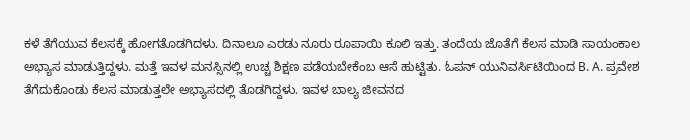ಕಳೆ ತೆಗೆಯುವ ಕೆಲಸಕ್ಕೆ ಹೋಗತೊಡಗಿದಳು. ದಿನಾಲೂ ಎರಡು ನೂರು ರೂಪಾಯಿ ಕೂಲಿ ಇತ್ತು. ತಂದೆಯ ಜೊತೆಗೆ ಕೆಲಸ ಮಾಡಿ ಸಾಯಂಕಾಲ ಅಭ್ಯಾಸ ಮಾಡುತ್ತಿದ್ದಳು. ಮತ್ತೆ ಇವಳ ಮನಸ್ಸಿನಲ್ಲಿ ಉಚ್ಚ ಶಿಕ್ಷಣ ಪಡೆಯಬೇಕೆಂಬ ಆಸೆ ಹುಟ್ಟಿತು. ಓಪನ್ ಯುನಿವರ್ಸಿಟಿಯಿಂದ B. A. ಪ್ರವೇಶ ತೆಗೆದುಕೊಂಡು ಕೆಲಸ ಮಾಡುತ್ತಲೇ ಅಭ್ಯಾಸದಲ್ಲಿ ತೊಡಗಿದ್ದಳು. ಇವಳ ಬಾಲ್ಯ ಜೀವನದ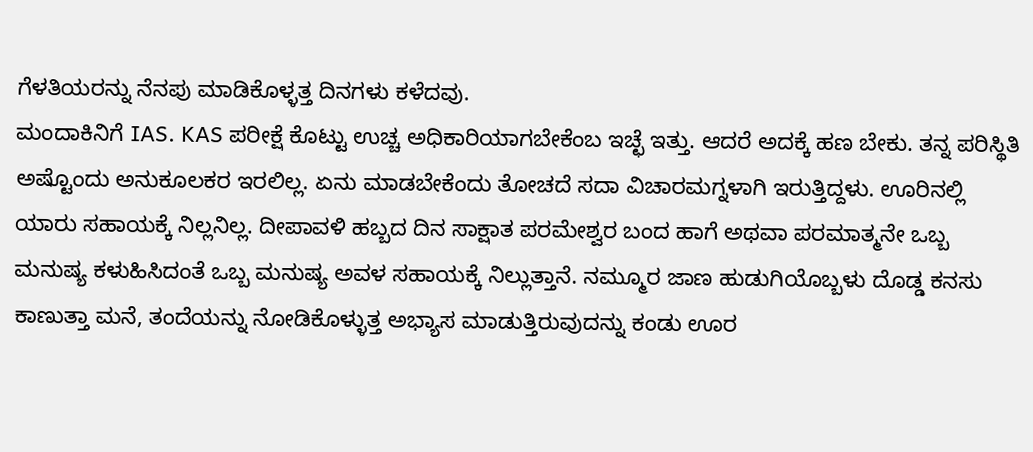ಗೆಳತಿಯರನ್ನು ನೆನಪು ಮಾಡಿಕೊಳ್ಳತ್ತ ದಿನಗಳು ಕಳೆದವು.
ಮಂದಾಕಿನಿಗೆ IAS. KAS ಪರೀಕ್ಷೆ ಕೊಟ್ಟು ಉಚ್ಚ ಅಧಿಕಾರಿಯಾಗಬೇಕೆಂಬ ಇಚ್ಛೆ ಇತ್ತು. ಆದರೆ ಅದಕ್ಕೆ ಹಣ ಬೇಕು. ತನ್ನ ಪರಿಸ್ಥಿತಿ ಅಷ್ಟೊಂದು ಅನುಕೂಲಕರ ಇರಲಿಲ್ಲ. ಏನು ಮಾಡಬೇಕೆಂದು ತೋಚದೆ ಸದಾ ವಿಚಾರಮಗ್ನಳಾಗಿ ಇರುತ್ತಿದ್ದಳು. ಊರಿನಲ್ಲಿ ಯಾರು ಸಹಾಯಕ್ಕೆ ನಿಲ್ಲನಿಲ್ಲ. ದೀಪಾವಳಿ ಹಬ್ಬದ ದಿನ ಸಾಕ್ಷಾತ ಪರಮೇಶ್ವರ ಬಂದ ಹಾಗೆ ಅಥವಾ ಪರಮಾತ್ಮನೇ ಒಬ್ಬ ಮನುಷ್ಯ ಕಳುಹಿಸಿದಂತೆ ಒಬ್ಬ ಮನುಷ್ಯ ಅವಳ ಸಹಾಯಕ್ಕೆ ನಿಲ್ಲುತ್ತಾನೆ. ನಮ್ಮೂರ ಜಾಣ ಹುಡುಗಿಯೊಬ್ಬಳು ದೊಡ್ಡ ಕನಸು ಕಾಣುತ್ತಾ ಮನೆ, ತಂದೆಯನ್ನು ನೋಡಿಕೊಳ್ಳುತ್ತ ಅಭ್ಯಾಸ ಮಾಡುತ್ತಿರುವುದನ್ನು ಕಂಡು ಊರ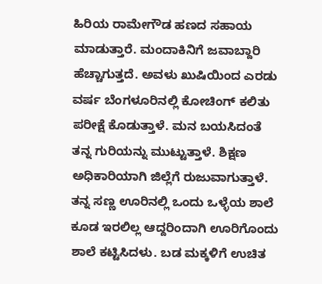ಹಿರಿಯ ರಾಮೇಗೌಡ ಹಣದ ಸಹಾಯ ಮಾಡುತ್ತಾರೆ. ಮಂದಾಕಿನಿಗೆ ಜವಾಬ್ದಾರಿ ಹೆಚ್ಚಾಗುತ್ತದೆ. ಅವಳು ಖುಷಿಯಿಂದ ಎರಡು ವರ್ಷ ಬೆಂಗಳೂರಿನಲ್ಲಿ ಕೋಚಿಂಗ್ ಕಲಿತು ಪರೀಕ್ಷೆ ಕೊಡುತ್ತಾಳೆ. ಮನ ಬಯಸಿದಂತೆ ತನ್ನ ಗುರಿಯನ್ನು ಮುಟ್ಟುತ್ತಾಳೆ. ಶಿಕ್ಷಣ ಅಧಿಕಾರಿಯಾಗಿ ಜಿಲ್ಲೆಗೆ ರುಜುವಾಗುತ್ತಾಳೆ. ತನ್ನ ಸಣ್ಣ ಊರಿನಲ್ಲಿ ಒಂದು ಒಳ್ಳೆಯ ಶಾಲೆ ಕೂಡ ಇರಲಿಲ್ಲ ಆದ್ದರಿಂದಾಗಿ ಊರಿಗೊಂದು ಶಾಲೆ ಕಟ್ಟಿಸಿದಳು. ಬಡ ಮಕ್ಕಳಿಗೆ ಉಚಿತ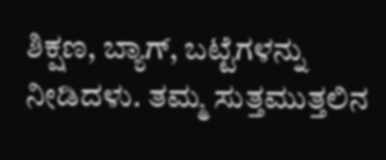ಶಿಕ್ಷಣ, ಬ್ಯಾಗ್, ಬಟ್ಟೆಗಳನ್ನು ನೀಡಿದಳು. ತಮ್ಮ ಸುತ್ತಮುತ್ತಲಿನ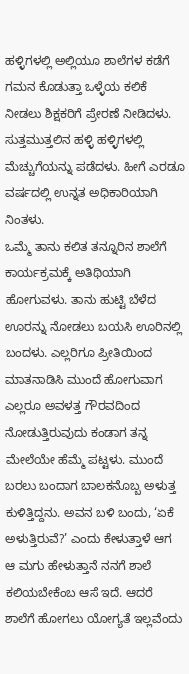ಹಳ್ಳಿಗಳಲ್ಲಿ ಅಲ್ಲಿಯೂ ಶಾಲೆಗಳ ಕಡೆಗೆ ಗಮನ ಕೊಡುತ್ತಾ ಒಳ್ಳೆಯ ಕಲಿಕೆ ನೀಡಲು ಶಿಕ್ಷಕರಿಗೆ ಪ್ರೇರಣೆ ನೀಡಿದಳು. ಸುತ್ತಮುತ್ತಲಿನ ಹಳ್ಳಿ ಹಳ್ಳಿಗಳಲ್ಲಿ ಮೆಚ್ಚುಗೆಯನ್ನು ಪಡೆದಳು. ಹೀಗೆ ಎರಡೂ ವರ್ಷದಲ್ಲಿ ಉನ್ನತ ಅಧಿಕಾರಿಯಾಗಿ ನಿಂತಳು.
ಒಮ್ಮೆ ತಾನು ಕಲಿತ ತನ್ನೂರಿನ ಶಾಲೆಗೆ ಕಾರ್ಯಕ್ರಮಕ್ಕೆ ಅತಿಥಿಯಾಗಿ ಹೋಗುವಳು. ತಾನು ಹುಟ್ಟಿ ಬೆಳೆದ ಊರನ್ನು ನೋಡಲು ಬಯಸಿ ಊರಿನಲ್ಲಿ ಬಂದಳು. ಎಲ್ಲರಿಗೂ ಪ್ರೀತಿಯಿಂದ ಮಾತನಾಡಿಸಿ ಮುಂದೆ ಹೋಗುವಾಗ ಎಲ್ಲರೂ ಅವಳತ್ತ ಗೌರವದಿಂದ ನೋಡುತ್ತಿರುವುದು ಕಂಡಾಗ ತನ್ನ ಮೇಲೆಯೇ ಹೆಮ್ಮೆ ಪಟ್ಟಳು. ಮುಂದೆ ಬರಲು ಬಂದಾಗ ಬಾಲಕನೊಬ್ಬ ಅಳುತ್ತ ಕುಳಿತ್ತಿದ್ದನು. ಅವನ ಬಳಿ ಬಂದು, ‘ಏಕೆ ಅಳುತ್ತಿರುವೆ?’ ಎಂದು ಕೇಳುತ್ತಾಳೆ ಆಗ ಆ ಮಗು ಹೇಳುತ್ತಾನೆ ನನಗೆ ಶಾಲೆ ಕಲಿಯಬೇಕೆಂಬ ಆಸೆ ಇದೆ. ಆದರೆ ಶಾಲೆಗೆ ಹೋಗಲು ಯೋಗ್ಯತೆ ಇಲ್ಲವೆಂದು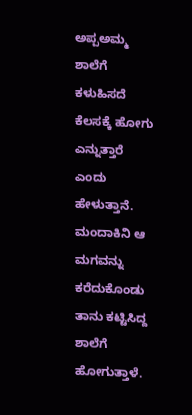ಅಪ್ಪಅಮ್ಮ ಶಾಲೆಗೆ ಕಳುಹಿಸದೆ ಕೆಲಸಕ್ಕೆ ಹೋಗು ಎನ್ನುತ್ತಾರೆ ಎಂದು ಹೇಳುತ್ತಾನೆ. ಮಂದಾಕಿನಿ ಆ ಮಗವನ್ನು ಕರೆದುಕೊಂಡು ತಾನು ಕಟ್ಟಿಸಿದ್ದ ಶಾಲೆಗೆ ಹೋಗುತ್ತಾಳೆ.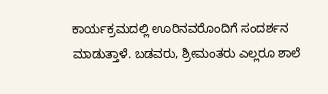ಕಾರ್ಯಕ್ರಮದಲ್ಲಿ ಊರಿನವರೊಂದಿಗೆ ಸಂದರ್ಶನ ಮಾಡುತ್ತಾಳೆ. ಬಡವರು, ಶ್ರೀಮಂತರು ಎಲ್ಲರೂ ಶಾಲೆ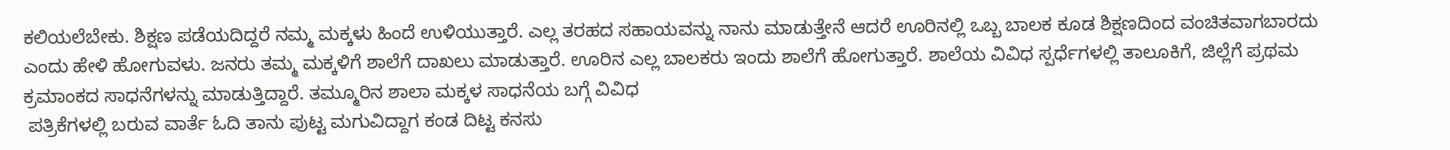ಕಲಿಯಲೆಬೇಕು. ಶಿಕ್ಷಣ ಪಡೆಯದಿದ್ದರೆ ನಮ್ಮ ಮಕ್ಕಳು ಹಿಂದೆ ಉಳಿಯುತ್ತಾರೆ. ಎಲ್ಲ ತರಹದ ಸಹಾಯವನ್ನು ನಾನು ಮಾಡುತ್ತೇನೆ ಆದರೆ ಊರಿನಲ್ಲಿ ಒಬ್ಬ ಬಾಲಕ ಕೂಡ ಶಿಕ್ಷಣದಿಂದ ವಂಚಿತವಾಗಬಾರದು ಎಂದು ಹೇಳಿ ಹೋಗುವಳು. ಜನರು ತಮ್ಮ ಮಕ್ಕಳಿಗೆ ಶಾಲೆಗೆ ದಾಖಲು ಮಾಡುತ್ತಾರೆ. ಊರಿನ ಎಲ್ಲ ಬಾಲಕರು ಇಂದು ಶಾಲೆಗೆ ಹೋಗುತ್ತಾರೆ. ಶಾಲೆಯ ವಿವಿಧ ಸ್ಪರ್ಧೆಗಳಲ್ಲಿ ತಾಲೂಕಿಗೆ, ಜಿಲ್ಲೆಗೆ ಪ್ರಥಮ ಕ್ರಮಾಂಕದ ಸಾಧನೆಗಳನ್ನು ಮಾಡುತ್ತಿದ್ದಾರೆ. ತಮ್ಮೂರಿನ ಶಾಲಾ ಮಕ್ಕಳ ಸಾಧನೆಯ ಬಗ್ಗೆ ವಿವಿಧ
 ಪತ್ರಿಕೆಗಳಲ್ಲಿ ಬರುವ ವಾರ್ತೆ ಓದಿ ತಾನು ಪುಟ್ಟ ಮಗುವಿದ್ದಾಗ ಕಂಡ ದಿಟ್ಟ ಕನಸು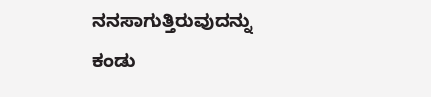ನನಸಾಗುತ್ತಿರುವುದನ್ನು ಕಂಡು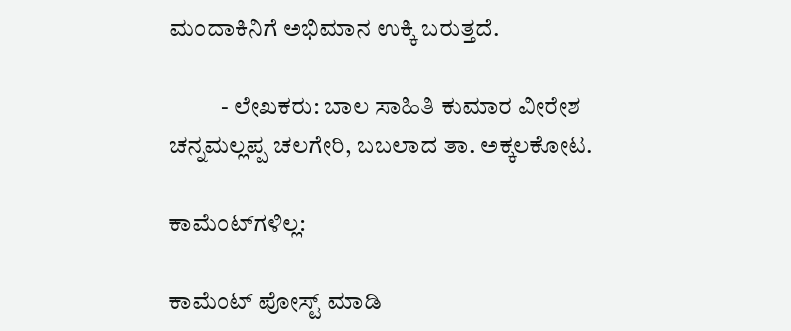ಮಂದಾಕಿನಿಗೆ ಅಭಿಮಾನ ಉಕ್ಕಿ ಬರುತ್ತದೆ.

           - ಲೇಖಕರು: ಬಾಲ ಸಾಹಿತಿ ಕುಮಾರ ವೀರೇಶ ಚನ್ನಮಲ್ಲಪ್ಪ ಚಲಗೇರಿ, ಬಬಲಾದ ತಾ. ಅಕ್ಕಲಕೋಟ.

ಕಾಮೆಂಟ್‌ಗಳಿಲ್ಲ:

ಕಾಮೆಂಟ್‌‌ ಪೋಸ್ಟ್‌ ಮಾಡಿ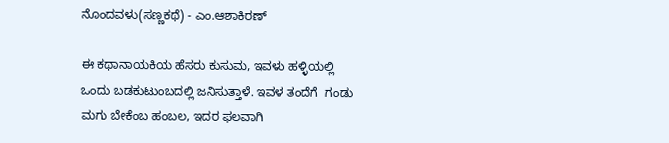ನೊಂದವಳು(ಸಣ್ಣಕಥೆ) - ಎಂ.ಆಶಾಕಿರಣ್

ಈ ಕಥಾನಾಯಕಿಯ ಹೆಸರು ಕುಸುಮ, ಇವಳು ಹಳ್ಳಿಯಲ್ಲಿ ಒಂದು ಬಡಕುಟುಂಬದಲ್ಲಿ ಜನಿಸುತ್ತಾಳೆ. ಇವಳ ತಂದೆಗೆ  ಗಂಡು ಮಗು ಬೇಕೆಂಬ ಹಂಬಲ, ಇದರ ಫಲವಾಗಿ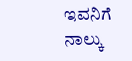ಇವನಿಗೆ ನಾಲ್ಕು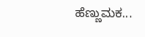ಹೆಣ್ಣುಮಕ...